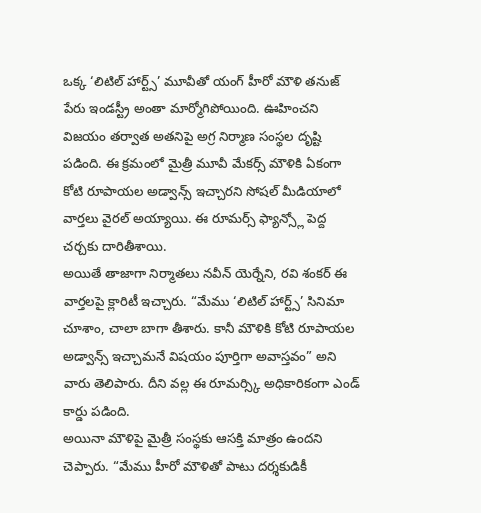ఒక్క ‘లిటిల్ హార్ట్స్’ మూవీతో యంగ్ హీరో మౌళి తనుజ్ పేరు ఇండస్ట్రీ అంతా మార్మోగిపోయింది. ఊహించని విజయం తర్వాత అతనిపై అగ్ర నిర్మాణ సంస్థల దృష్టి పడింది. ఈ క్రమంలో మైత్రీ మూవీ మేకర్స్ మౌళికి ఏకంగా కోటి రూపాయల అడ్వాన్స్ ఇచ్చారని సోషల్ మీడియాలో వార్తలు వైరల్ అయ్యాయి. ఈ రూమర్స్ ఫ్యాన్స్లో పెద్ద చర్చకు దారితీశాయి.
అయితే తాజాగా నిర్మాతలు నవీన్ యెర్నేని, రవి శంకర్ ఈ వార్తలపై క్లారిటీ ఇచ్చారు. “మేము ‘లిటిల్ హార్ట్స్’ సినిమా చూశాం, చాలా బాగా తీశారు. కానీ మౌళికి కోటి రూపాయల అడ్వాన్స్ ఇచ్చామనే విషయం పూర్తిగా అవాస్తవం” అని వారు తెలిపారు. దీని వల్ల ఈ రూమర్స్కి అధికారికంగా ఎండ్ కార్డు పడింది.
అయినా మౌళిపై మైత్రీ సంస్థకు ఆసక్తి మాత్రం ఉందని చెప్పారు. “మేము హీరో మౌళితో పాటు దర్శకుడికీ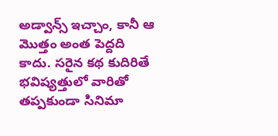అడ్వాన్స్ ఇచ్చాం, కానీ ఆ మొత్తం అంత పెద్దది కాదు. సరైన కథ కుదిరితే భవిష్యత్తులో వారితో తప్పకుండా సినిమా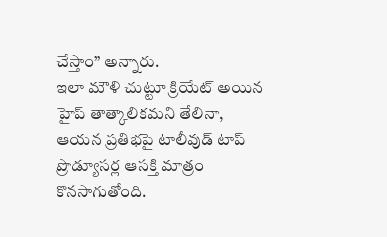చేస్తాం” అన్నారు.
ఇలా మౌళి చుట్టూ క్రియేట్ అయిన హైప్ తాత్కాలికమని తేలినా, ఆయన ప్రతిభపై టాలీవుడ్ టాప్ ప్రొడ్యూసర్ల ఆసక్తి మాత్రం కొనసాగుతోంది.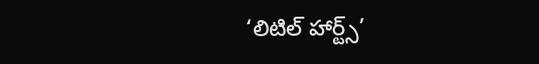‘లిటిల్ హార్ట్స్’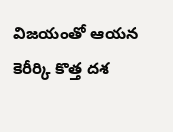విజయంతో ఆయన కెరీర్కి కొత్త దశ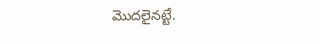మొదలైనట్టే.